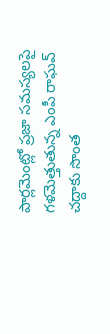పార్లమెంట్లో ప్రజా సమస్యలపై గళమెత్తుతున్న ఎంపీ రాఘవ్ చద్దాకు సొంత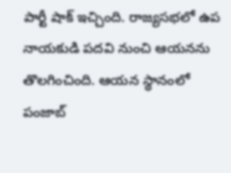పార్టీ షాక్ ఇచ్చింది. రాజ్యసభలో ఉప నాయకుడి పదవి నుంచి ఆయనను తొలగించింది. ఆయన స్థానంలో పంజాబ్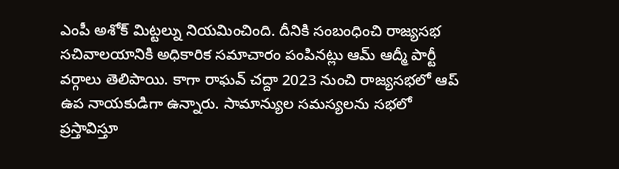ఎంపీ అశోక్ మిట్టల్ను నియమించింది. దీనికి సంబంధించి రాజ్యసభ సచివాలయానికి అధికారిక సమాచారం పంపినట్లు ఆమ్ ఆద్మీ పార్టీ వర్గాలు తెలిపాయి. కాగా రాఘవ్ చద్దా 2023 నుంచి రాజ్యసభలో ఆప్ ఉప నాయకుడిగా ఉన్నారు. సామాన్యుల సమస్యలను సభలో ప్రస్తావిస్తూ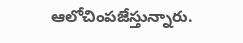ఆలోచింపజేస్తున్నారు.